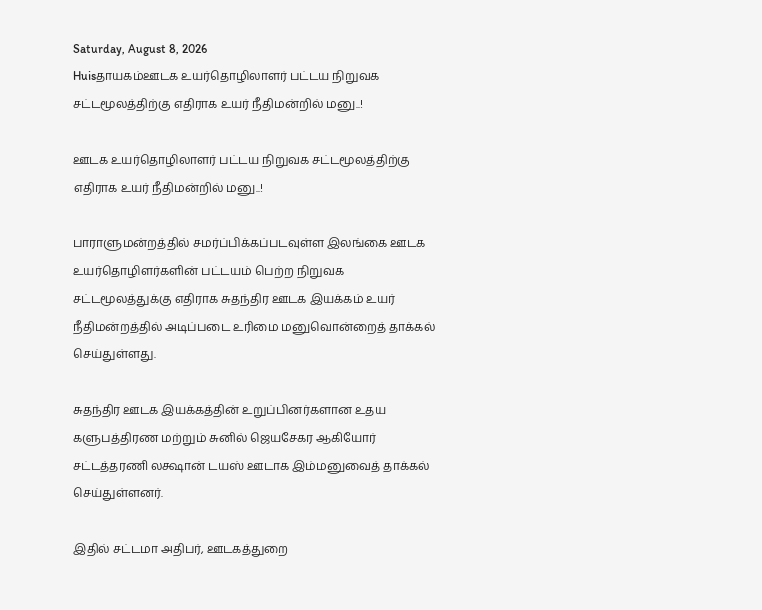Saturday, August 8, 2026
Huisதாயகம்ஊடக உயர்தொழிலாளர் பட்டய நிறுவக சட்டமூலத்திற்கு எதிராக உயர் நீதிமன்றில் மனு..!

ஊடக உயர்தொழிலாளர் பட்டய நிறுவக சட்டமூலத்திற்கு எதிராக உயர் நீதிமன்றில் மனு..!

பாராளுமன்றத்தில் சமர்ப்பிக்கப்படவுள்ள இலங்கை ஊடக உயர்தொழிளர்களின் பட்டயம் பெற்ற நிறுவக சட்டமூலத்துக்கு எதிராக சுதந்திர ஊடக இயக்கம் உயர் நீதிமன்றத்தில் அடிப்படை உரிமை மனுவொன்றைத் தாக்கல் செய்துள்ளது.

சுதந்திர ஊடக இயக்கத்தின் உறுப்பினர்களான உதய களுபத்திரண மற்றும் சுனில் ஜெயசேகர ஆகியோர் சட்டத்தரணி லக்ஷான் டயஸ் ஊடாக இம்மனுவைத் தாக்கல் செய்துள்ளனர்.

இதில் சட்டமா அதிபர், ஊடகத்துறை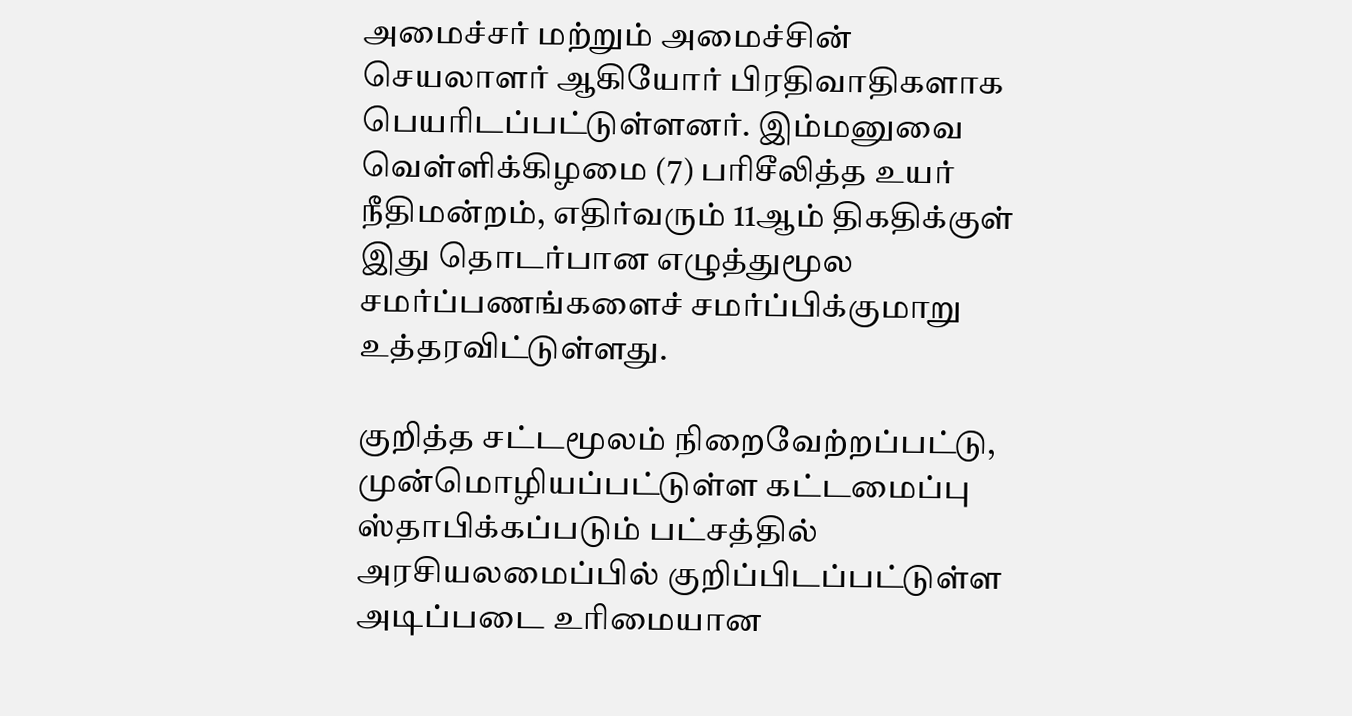அமைச்சர் மற்றும் அமைச்சின் செயலாளர் ஆகியோர் பிரதிவாதிகளாக பெயரிடப்பட்டுள்ளனர். இம்மனுவை வெள்ளிக்கிழமை (7) பரிசீலித்த உயர் நீதிமன்றம், எதிர்வரும் 11ஆம் திகதிக்குள் இது தொடர்பான எழுத்துமூல சமர்ப்பணங்களைச் சமர்ப்பிக்குமாறு உத்தரவிட்டுள்ளது.

குறித்த சட்டமூலம் நிறைவேற்றப்பட்டு, முன்மொழியப்பட்டுள்ள கட்டமைப்பு ஸ்தாபிக்கப்படும் பட்சத்தில் அரசியலமைப்பில் குறிப்பிடப்பட்டுள்ள அடிப்படை உரிமையான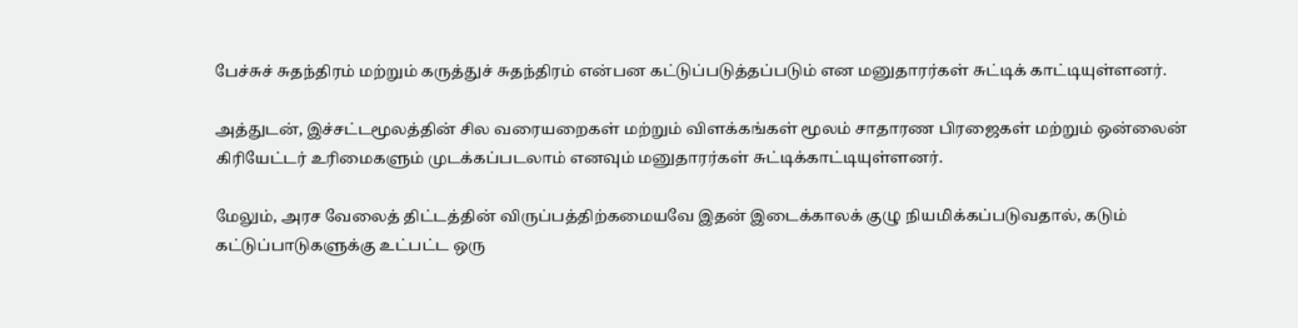பேச்சுச் சுதந்திரம் மற்றும் கருத்துச் சுதந்திரம் என்பன கட்டுப்படுத்தப்படும் என மனுதாரர்கள் சுட்டிக் காட்டியுள்ளனர்.

அத்துடன், இச்சட்டமூலத்தின் சில வரையறைகள் மற்றும் விளக்கங்கள் மூலம் சாதாரண பிரஜைகள் மற்றும் ஒன்லைன் கிரியேட்டர் உரிமைகளும் முடக்கப்படலாம் எனவும் மனுதாரர்கள் சுட்டிக்காட்டியுள்ளனர்.

மேலும், அரச வேலைத் திட்டத்தின் விருப்பத்திற்கமையவே இதன் இடைக்காலக் குழு நியமிக்கப்படுவதால், கடும் கட்டுப்பாடுகளுக்கு உட்பட்ட ஒரு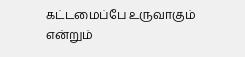கட்டமைப்பே உருவாகும் என்றும்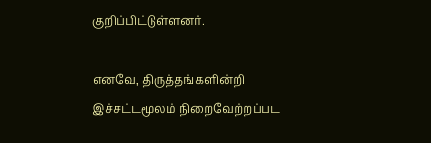குறிப்பிட்டுள்ளனர்.

எனவே, திருத்தங்களின்றி இச்சட்டமூலம் நிறைவேற்றப்பட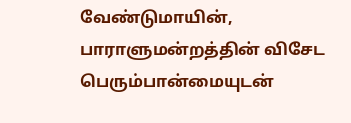வேண்டுமாயின், பாராளுமன்றத்தின் விசேட பெரும்பான்மையுடன்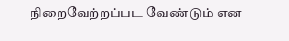நிறைவேற்றப்பட வேண்டும் என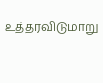உத்தரவிடுமாறு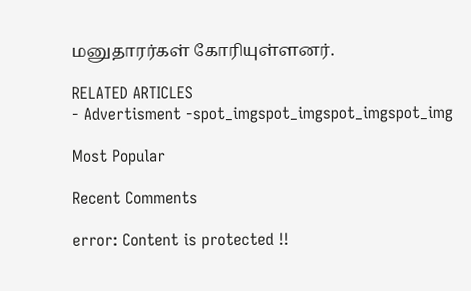மனுதாரர்கள் கோரியுள்ளனர்.

RELATED ARTICLES
- Advertisment -spot_imgspot_imgspot_imgspot_img

Most Popular

Recent Comments

error: Content is protected !!